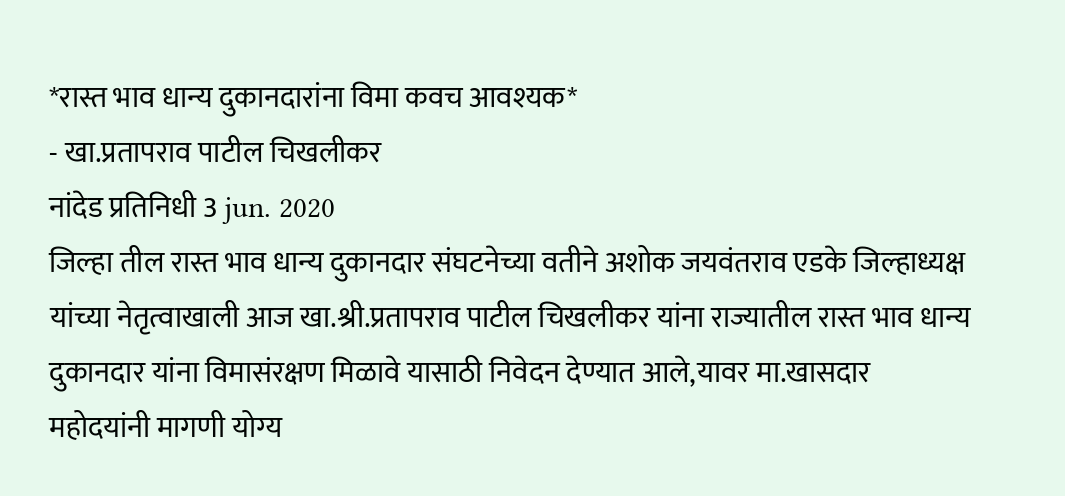*रास्त भाव धान्य दुकानदारांना विमा कवच आवश्यक*
- खा.प्रतापराव पाटील चिखलीकर
नांदेड प्रतिनिधी 3 jun. 2020
जिल्हा तील रास्त भाव धान्य दुकानदार संघटनेच्या वतीने अशोक जयवंतराव एडके जिल्हाध्यक्ष यांच्या नेतृत्वाखाली आज खा.श्री.प्रतापराव पाटील चिखलीकर यांना राज्यातील रास्त भाव धान्य दुकानदार यांना विमासंरक्षण मिळावे यासाठी निवेदन देण्यात आले,यावर मा.खासदार महोदयांनी मागणी योग्य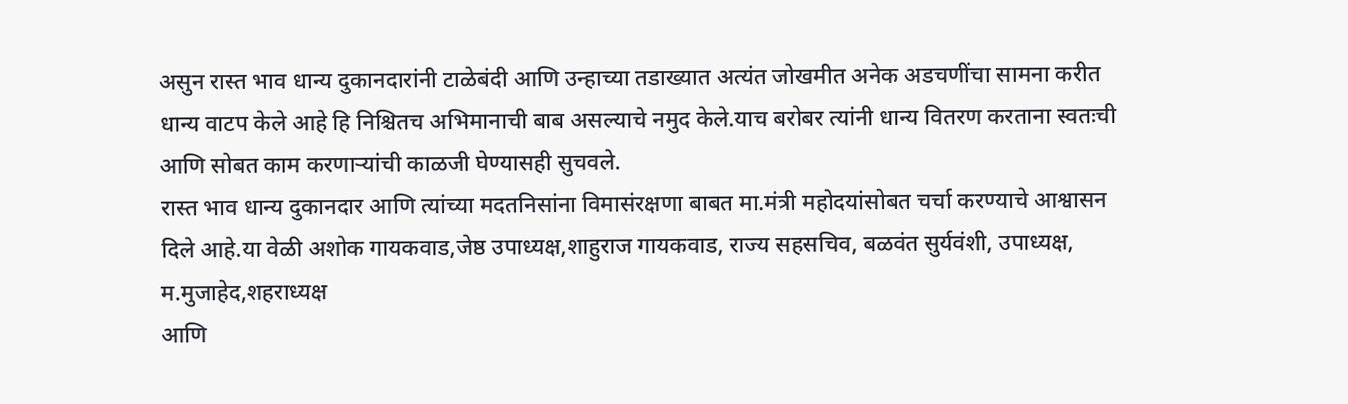असुन रास्त भाव धान्य दुकानदारांनी टाळेबंदी आणि उन्हाच्या तडाख्यात अत्यंत जोखमीत अनेक अडचणींचा सामना करीत धान्य वाटप केले आहे हि निश्चितच अभिमानाची बाब असल्याचे नमुद केले.याच बरोबर त्यांनी धान्य वितरण करताना स्वतःची आणि सोबत काम करणाऱ्यांची काळजी घेण्यासही सुचवले.
रास्त भाव धान्य दुकानदार आणि त्यांच्या मदतनिसांना विमासंरक्षणा बाबत मा.मंत्री महोदयांसोबत चर्चा करण्याचे आश्वासन दिले आहे.या वेळी अशोक गायकवाड,जेष्ठ उपाध्यक्ष,शाहुराज गायकवाड, राज्य सहसचिव, बळवंत सुर्यवंशी, उपाध्यक्ष, म.मुजाहेद,शहराध्यक्ष
आणि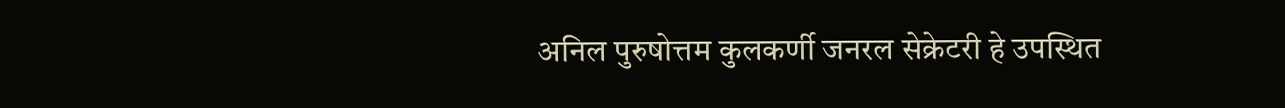अनिल पुरुषोत्तम कुलकर्णी जनरल सेक्रेटरी हे उपस्थित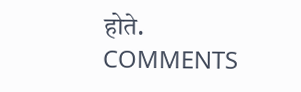होते.
COMMENTS